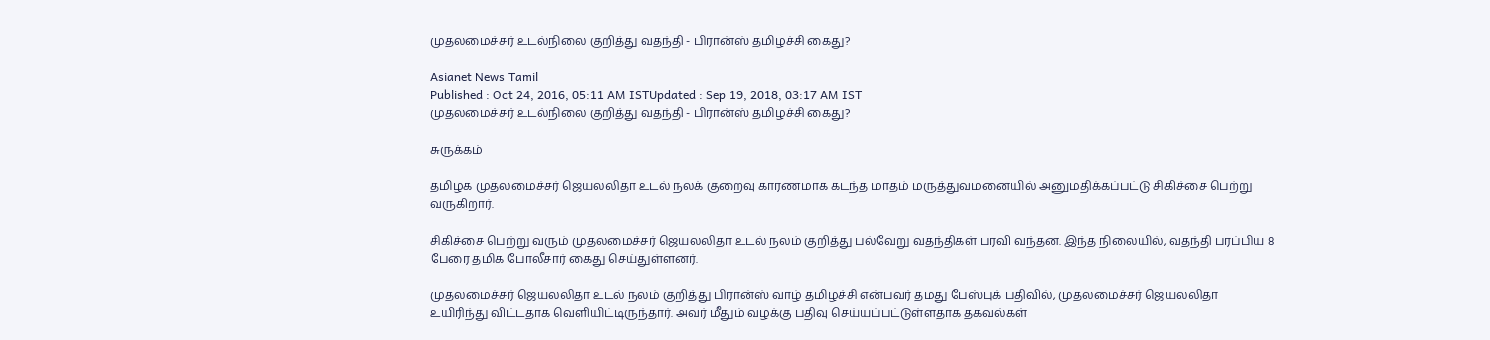முதலமைச்சர் உடல்நிலை குறித்து வதந்தி - பிரான்ஸ் தமிழச்சி கைது?

Asianet News Tamil
Published : Oct 24, 2016, 05:11 AM ISTUpdated : Sep 19, 2018, 03:17 AM IST
முதலமைச்சர் உடல்நிலை குறித்து வதந்தி - பிரான்ஸ் தமிழச்சி கைது?

சுருக்கம்

தமிழக முதலமைச்சர் ஜெயலலிதா உடல் நலக் குறைவு காரணமாக கடந்த மாதம் மருத்துவமனையில் அனுமதிக்கப்பட்டு சிகிச்சை பெற்று வருகிறார்.

சிகிச்சை பெற்று வரும் முதலமைச்சர் ஜெயலலிதா உடல் நலம் குறித்து பல்வேறு வதந்திகள் பரவி வந்தன. இந்த நிலையில், வதந்தி பரப்பிய 8 பேரை தமிக போலீசார் கைது செய்துள்ளனர்.

முதலமைச்சர் ஜெயலலிதா உடல் நலம் குறித்து பிரான்ஸ் வாழ் தமிழச்சி என்பவர் தமது பேஸ்புக் பதிவில், முதலமைச்சர் ஜெயலலிதா உயிரிந்து விட்டதாக வெளியிட்டிருந்தார். அவர் மீதும் வழக்கு பதிவு செய்யப்பட்டுள்ளதாக தகவல்கள்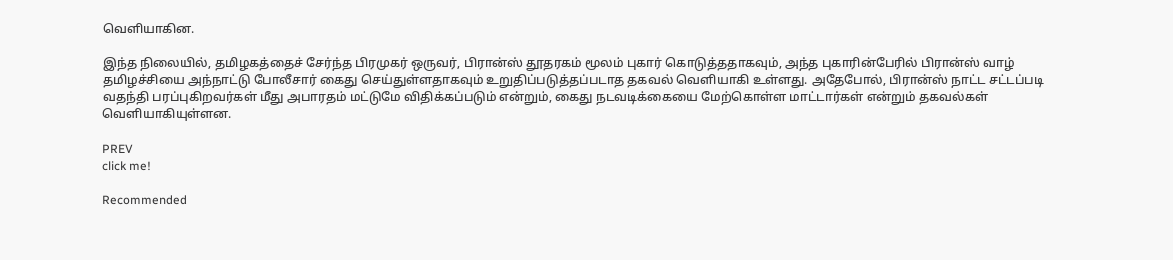வெளியாகின.

இந்த நிலையில், தமிழகத்தைச் சேர்ந்த பிரமுகர் ஒருவர், பிரான்ஸ் தூதரகம் மூலம் புகார் கொடுத்ததாகவும், அந்த புகாரின்பேரில் பிரான்ஸ் வாழ் தமிழச்சியை அந்நாட்டு போலீசார் கைது செய்துள்ளதாகவும் உறுதிப்படுத்தப்படாத தகவல் வெளியாகி உள்ளது. அதேபோல், பிரான்ஸ் நாட்ட சட்டப்படி வதந்தி பரப்புகிறவர்கள் மீது அபாரதம் மட்டுமே விதிக்கப்படும் என்றும், கைது நடவடிக்கையை மேற்கொள்ள மாட்டார்கள் என்றும் தகவல்கள் வெளியாகியுள்ளன.

PREV
click me!

Recommended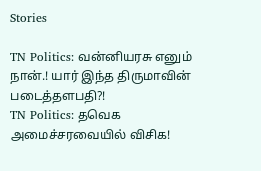Stories

TN Politics: வன்னியரசு எனும் நான்.! யார் இந்த திருமாவின் படைத்தளபதி?!
TN Politics: தவெக அமைச்சரவையில் விசிக!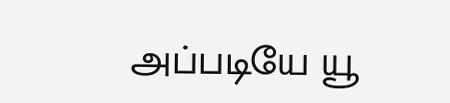அப்படியே யூ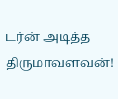டர்ன் அடித்த திருமாவளவன்!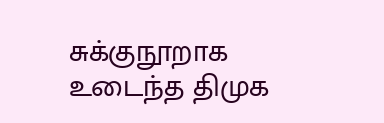சுக்குநூறாக உடைந்த திமுக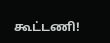கூட்டணி!